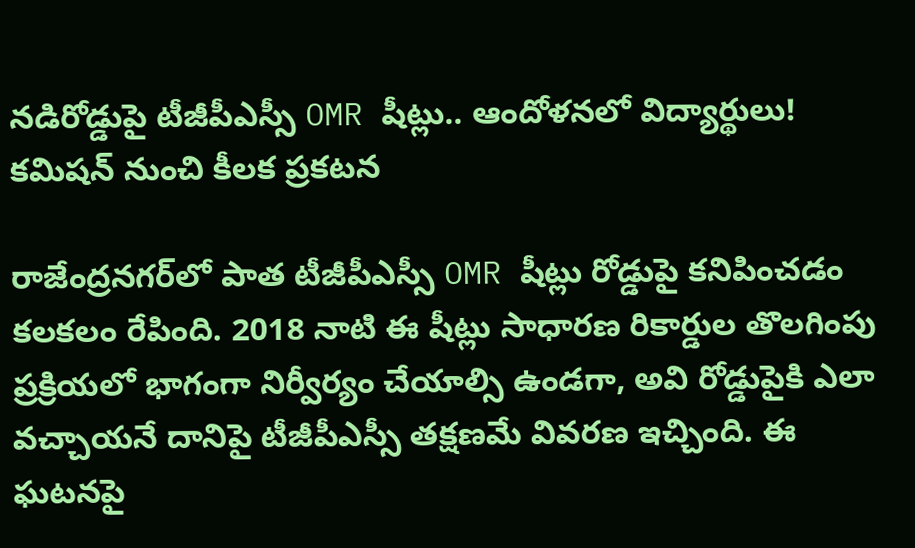నడిరోడ్డుపై టీజీపీఎస్సీ OMR షీట్లు.. ఆందోళనలో విద్యార్థులు! కమిషన్ నుంచి కీలక ప్రకటన

రాజేంద్రనగర్‌లో పాత టీజీపీఎస్సీ OMR షీట్లు రోడ్డుపై కనిపించడం కలకలం రేపింది. 2018 నాటి ఈ షీట్లు సాధారణ రికార్డుల తొలగింపు ప్రక్రియలో భాగంగా నిర్వీర్యం చేయాల్సి ఉండగా, అవి రోడ్డుపైకి ఎలా వచ్చాయనే దానిపై టీజీపీఎస్సీ తక్షణమే వివరణ ఇచ్చింది. ఈ ఘటనపై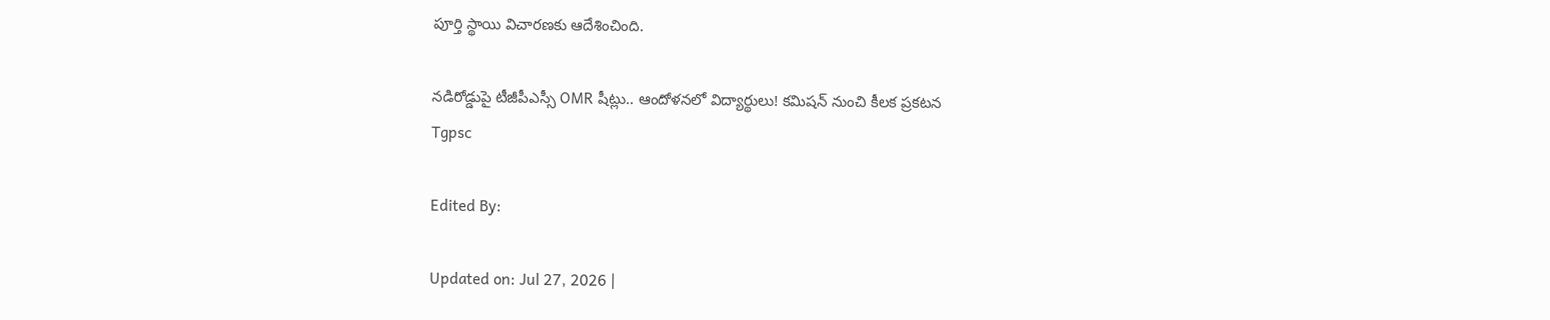పూర్తి స్థాయి విచారణకు ఆదేశించింది.

నడిరోడ్డుపై టీజీపీఎస్సీ OMR షీట్లు.. ఆందోళనలో విద్యార్థులు! కమిషన్ నుంచి కీలక ప్రకటన
Tgpsc

Edited By:

Updated on: Jul 27, 2026 |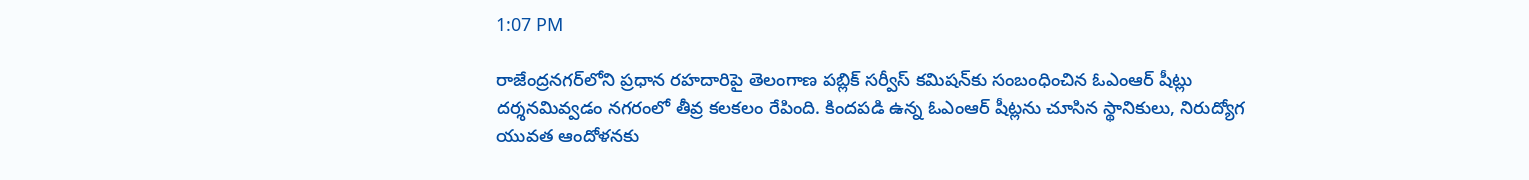1:07 PM

రాజేంద్రనగర్‌లోని ప్రధాన రహదారిపై తెలంగాణ పబ్లిక్ సర్వీస్ కమిషన్‌కు సంబంధించిన ఓఎంఆర్ షీట్లు దర్శనమివ్వడం నగరంలో తీవ్ర కలకలం రేపింది. కిందపడి ఉన్న ఓఎంఆర్ షీట్లను చూసిన స్థానికులు, నిరుద్యోగ యువత ఆందోళనకు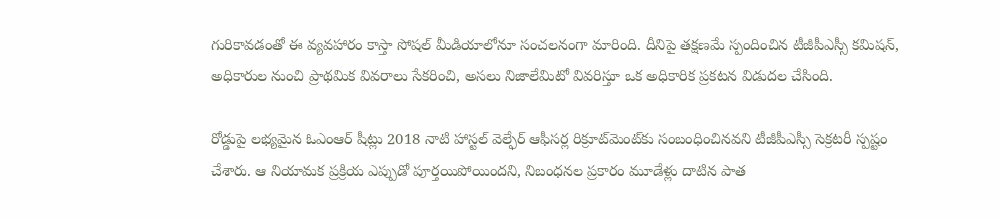గురికావడంతో ఈ వ్యవహారం కాస్తా సోషల్ మీడియాలోనూ సంచలనంగా మారింది. దీనిపై తక్షణమే స్పందించిన టీజీపీఎస్సీ కమిషన్, అధికారుల నుంచి ప్రాథమిక వివరాలు సేకరించి, అసలు నిజాలేమిటో వివరిస్తూ ఒక అధికారిక ప్రకటన విడుదల చేసింది.

రోడ్డుపై లభ్యమైన ఓఎంఆర్ షీట్లు 2018 నాటి హాస్టల్ వెల్ఫేర్ ఆఫీసర్ల రిక్రూట్‌మెంట్‌కు సంబంధించినవని టీజీపీఎస్సీ సెక్రటరీ స్పష్టం చేశారు. ఆ నియామక ప్రక్రియ ఎప్పుడో పూర్తయిపోయిందని, నిబంధనల ప్రకారం మూడేళ్లు దాటిన పాత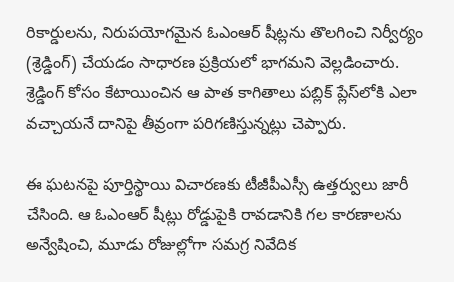రికార్డులను, నిరుపయోగమైన ఓఎంఆర్ షీట్లను తొలగించి నిర్వీర్యం (శ్రెడ్డింగ్) చేయడం సాధారణ ప్రక్రియలో భాగమని వెల్లడించారు. శ్రెడ్డింగ్ కోసం కేటాయించిన ఆ పాత కాగితాలు పబ్లిక్ ప్లేస్‌లోకి ఎలా వచ్చాయనే దానిపై తీవ్రంగా పరిగణిస్తున్నట్లు చెప్పారు.

ఈ ఘటనపై పూర్తిస్థాయి విచారణకు టీజీపీఎస్సీ ఉత్తర్వులు జారీ చేసింది. ఆ ఓఎంఆర్ షీట్లు రోడ్డుపైకి రావడానికి గల కారణాలను అన్వేషించి, మూడు రోజుల్లోగా సమగ్ర నివేదిక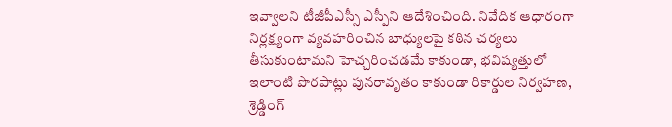ఇవ్వాలని టీజీపీఎస్సీ ఎస్పీని ఆదేశించింది. నివేదిక ఆధారంగా నిర్లక్ష్యంగా వ్యవహరించిన బాధ్యులపై కఠిన చర్యలు తీసుకుంటామని హెచ్చరించడమే కాకుండా, భవిష్యత్తులో ఇలాంటి పొరపాట్లు పునరావృతం కాకుండా రికార్డుల నిర్వహణ, శ్రెడ్డింగ్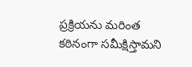ప్రక్రియను మరింత కఠినంగా సమీక్షిస్తామని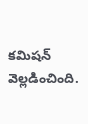కమిషన్ వెల్లడించింది.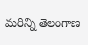మరిన్ని తెలంగాణ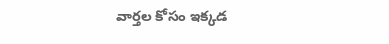వార్తల కోసం ఇక్కడ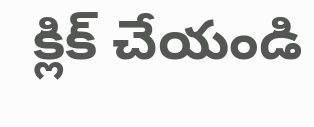క్లిక్ చేయండి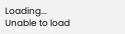Loading...
Unable to load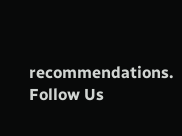recommendations.
Follow Us